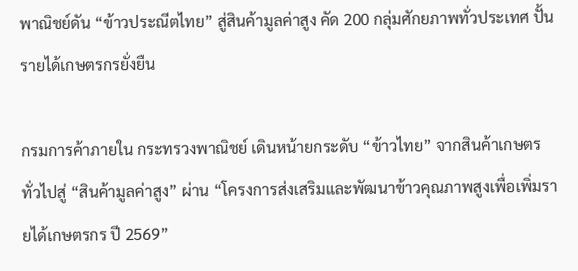พาณิชย์ดัน “ข้าวประณีตไทย” สู่สินค้ามูลค่าสูง คัด 200 กลุ่มศักยภาพทั่วประเทศ ปั้นรายได้เกษตรกรยั่งยืน

กรมการค้าภายใน กระทรวงพาณิชย์ เดินหน้ายกระดับ “ข้าวไทย” จากสินค้าเกษตรทั่วไปสู่ “สินค้ามูลค่าสูง” ผ่าน “โครงการส่งเสริมและพัฒนาข้าวคุณภาพสูงเพื่อเพิ่มรายได้เกษตรกร ปี 2569”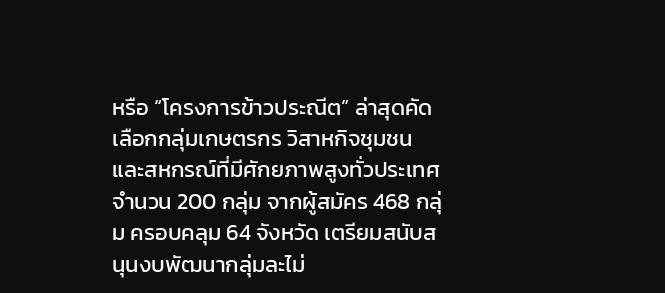หรือ “โครงการข้าวประณีต” ล่าสุดคัดเลือกกลุ่มเกษตรกร วิสาหกิจชุมชน และสหกรณ์ที่มีศักยภาพสูงทั่วประเทศ จำนวน 200 กลุ่ม จากผู้สมัคร 468 กลุ่ม ครอบคลุม 64 จังหวัด เตรียมสนับสนุนงบพัฒนากลุ่มละไม่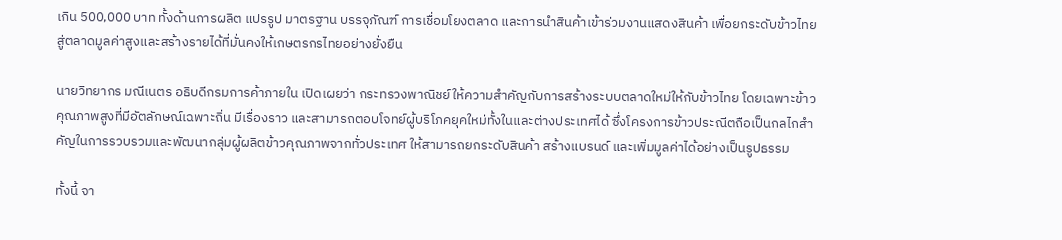เกิน 500,000 บาท ทั้งด้านการผลิต แปรรูป มาตรฐาน บรรจุภัณฑ์ การเชื่อมโยงตลาด และการนำสินค้าเข้าร่วมงานแสดงสินค้า เพื่อยกระดับข้าวไทยสู่ตลาดมูลค่าสูงและสร้างรายได้ที่มั่นคงให้เกษตรกรไทยอย่างยั่งยืน

นายวิทยากร มณีเนตร อธิบดีกรมการค้าภายใน เปิดเผยว่า กระทรวงพาณิชย์ให้ความสำคัญกับการสร้างระบบตลาดใหม่ให้กับข้าวไทย โดยเฉพาะข้าวคุณภาพสูงที่มีอัตลักษณ์เฉพาะถิ่น มีเรื่องราว และสามารถตอบโจทย์ผู้บริโภคยุคใหม่ทั้งในและต่างประเทศได้ ซึ่งโครงการข้าวประณีตถือเป็นกลไกสำคัญในการรวบรวมและพัฒนากลุ่มผู้ผลิตข้าวคุณภาพจากทั่วประเทศ ให้สามารถยกระดับสินค้า สร้างแบรนด์ และเพิ่มมูลค่าได้อย่างเป็นรูปธรรม

ทั้งนี้ จา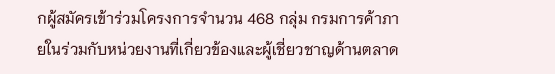กผู้สมัครเข้าร่วมโครงการจำนวน 468 กลุ่ม กรมการค้าภายในร่วมกับหน่วยงานที่เกี่ยวข้องและผู้เชี่ยวชาญด้านตลาด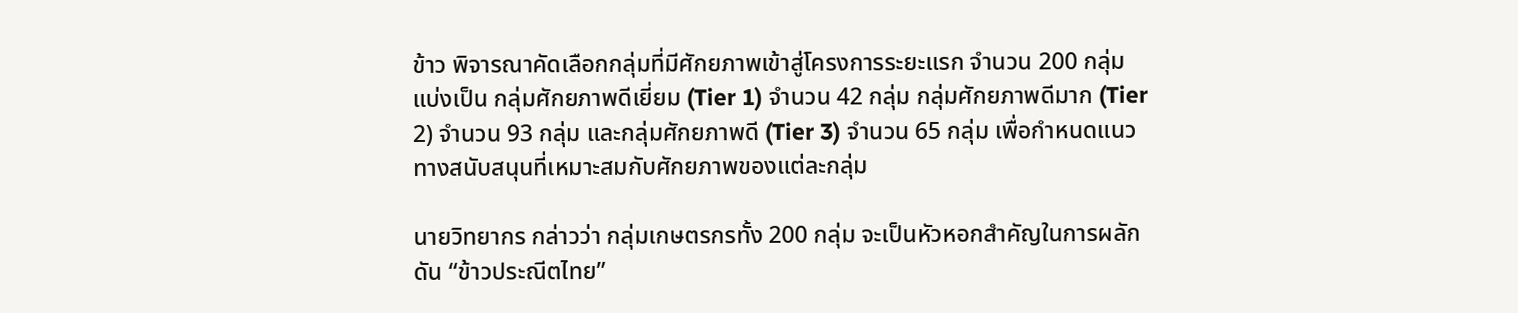ข้าว พิจารณาคัดเลือกกลุ่มที่มีศักยภาพเข้าสู่โครงการระยะแรก จำนวน 200 กลุ่ม แบ่งเป็น กลุ่มศักยภาพดีเยี่ยม (Tier 1) จำนวน 42 กลุ่ม กลุ่มศักยภาพดีมาก (Tier 2) จำนวน 93 กลุ่ม และกลุ่มศักยภาพดี (Tier 3) จำนวน 65 กลุ่ม เพื่อกำหนดแนวทางสนับสนุนที่เหมาะสมกับศักยภาพของแต่ละกลุ่ม

นายวิทยากร กล่าวว่า กลุ่มเกษตรกรทั้ง 200 กลุ่ม จะเป็นหัวหอกสำคัญในการผลักดัน “ข้าวประณีตไทย”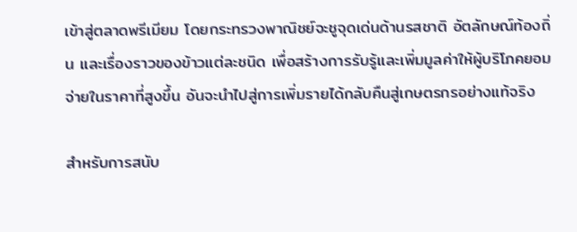เข้าสู่ตลาดพรีเมียม โดยกระทรวงพาณิชย์จะชูจุดเด่นด้านรสชาติ อัตลักษณ์ท้องถิ่น และเรื่องราวของข้าวแต่ละชนิด เพื่อสร้างการรับรู้และเพิ่มมูลค่าให้ผู้บริโภคยอมจ่ายในราคาที่สูงขึ้น อันจะนำไปสู่การเพิ่มรายได้กลับคืนสู่เกษตรกรอย่างแท้จริง

สำหรับการสนับ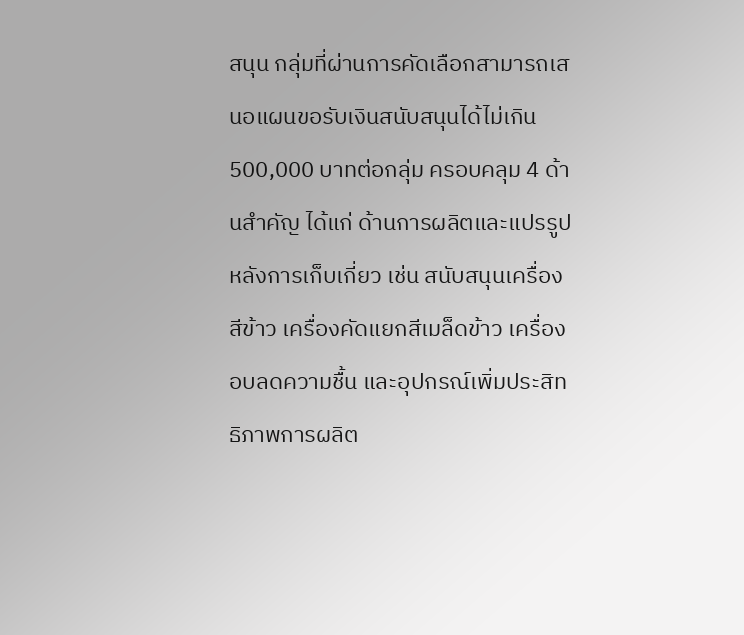สนุน กลุ่มที่ผ่านการคัดเลือกสามารถเสนอแผนขอรับเงินสนับสนุนได้ไม่เกิน 500,000 บาทต่อกลุ่ม ครอบคลุม 4 ด้านสำคัญ ได้แก่ ด้านการผลิตและแปรรูปหลังการเก็บเกี่ยว เช่น สนับสนุนเครื่องสีข้าว เครื่องคัดแยกสีเมล็ดข้าว เครื่องอบลดความชื้น และอุปกรณ์เพิ่มประสิทธิภาพการผลิต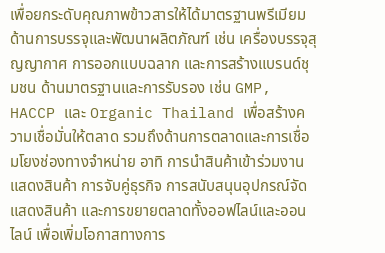เพื่อยกระดับคุณภาพข้าวสารให้ได้มาตรฐานพรีเมียม ด้านการบรรจุและพัฒนาผลิตภัณฑ์ เช่น เครื่องบรรจุสุญญากาศ การออกแบบฉลาก และการสร้างแบรนด์ชุมชน ด้านมาตรฐานและการรับรอง เช่น GMP, HACCP และ Organic Thailand เพื่อสร้างความเชื่อมั่นให้ตลาด รวมถึงด้านการตลาดและการเชื่อมโยงช่องทางจำหน่าย อาทิ การนำสินค้าเข้าร่วมงานแสดงสินค้า การจับคู่ธุรกิจ การสนับสนุนอุปกรณ์จัดแสดงสินค้า และการขยายตลาดทั้งออฟไลน์และออนไลน์ เพื่อเพิ่มโอกาสทางการ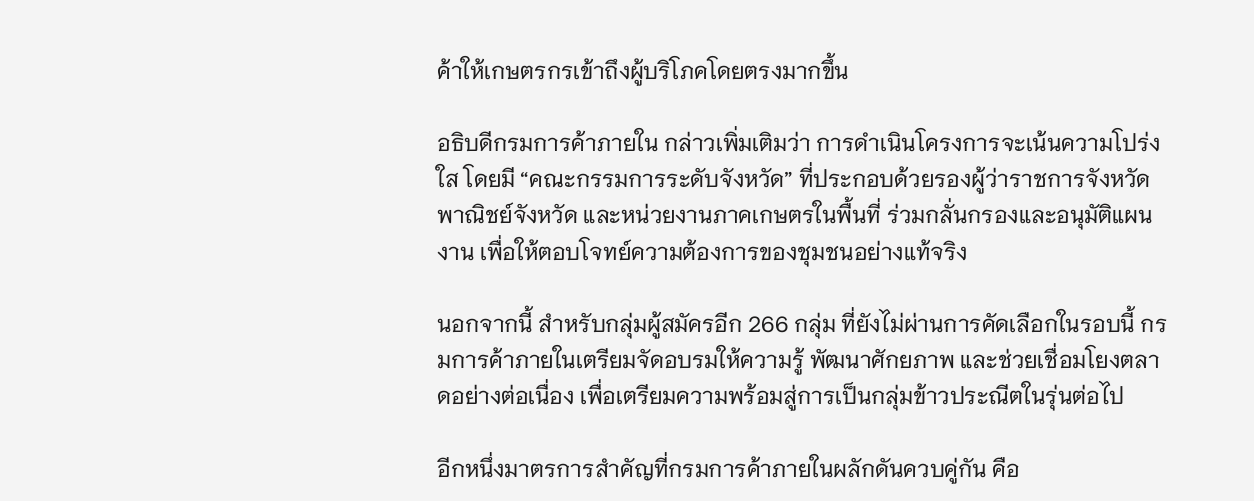ค้าให้เกษตรกรเข้าถึงผู้บริโภคโดยตรงมากขึ้น

อธิบดีกรมการค้าภายใน กล่าวเพิ่มเติมว่า การดำเนินโครงการจะเน้นความโปร่งใส โดยมี “คณะกรรมการระดับจังหวัด” ที่ประกอบด้วยรองผู้ว่าราชการจังหวัด พาณิชย์จังหวัด และหน่วยงานภาคเกษตรในพื้นที่ ร่วมกลั่นกรองและอนุมัติแผนงาน เพื่อให้ตอบโจทย์ความต้องการของชุมชนอย่างแท้จริง

นอกจากนี้ สำหรับกลุ่มผู้สมัครอีก 266 กลุ่ม ที่ยังไม่ผ่านการคัดเลือกในรอบนี้ กรมการค้าภายในเตรียมจัดอบรมให้ความรู้ พัฒนาศักยภาพ และช่วยเชื่อมโยงตลาดอย่างต่อเนื่อง เพื่อเตรียมความพร้อมสู่การเป็นกลุ่มข้าวประณีตในรุ่นต่อไป

อีกหนึ่งมาตรการสำคัญที่กรมการค้าภายในผลักดันควบคู่กัน คือ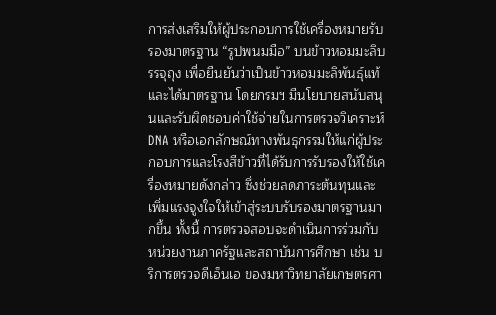การส่งเสริมให้ผู้ประกอบการใช้เครื่องหมายรับรองมาตรฐาน “รูปพนมมือ” บนข้าวหอมมะลิบรรจุถุง เพื่อยืนยันว่าเป็นข้าวหอมมะลิพันธุ์แท้และได้มาตรฐาน โดยกรมฯ มีนโยบายสนับสนุนและรับผิดชอบค่าใช้จ่ายในการตรวจวิเคราะห์ DNA หรือเอกลักษณ์ทางพันธุกรรมให้แก่ผู้ประกอบการและโรงสีข้าวที่ได้รับการรับรองให้ใช้เครื่องหมายดังกล่าว ซึ่งช่วยลดภาระต้นทุนและเพิ่มแรงจูงใจให้เข้าสู่ระบบรับรองมาตรฐานมากขึ้น ทั้งนี้ การตรวจสอบจะดำเนินการร่วมกับหน่วยงานภาครัฐและสถาบันการศึกษา เช่น บริการตรวจดีเอ็นเอ ของมหาวิทยาลัยเกษตรศา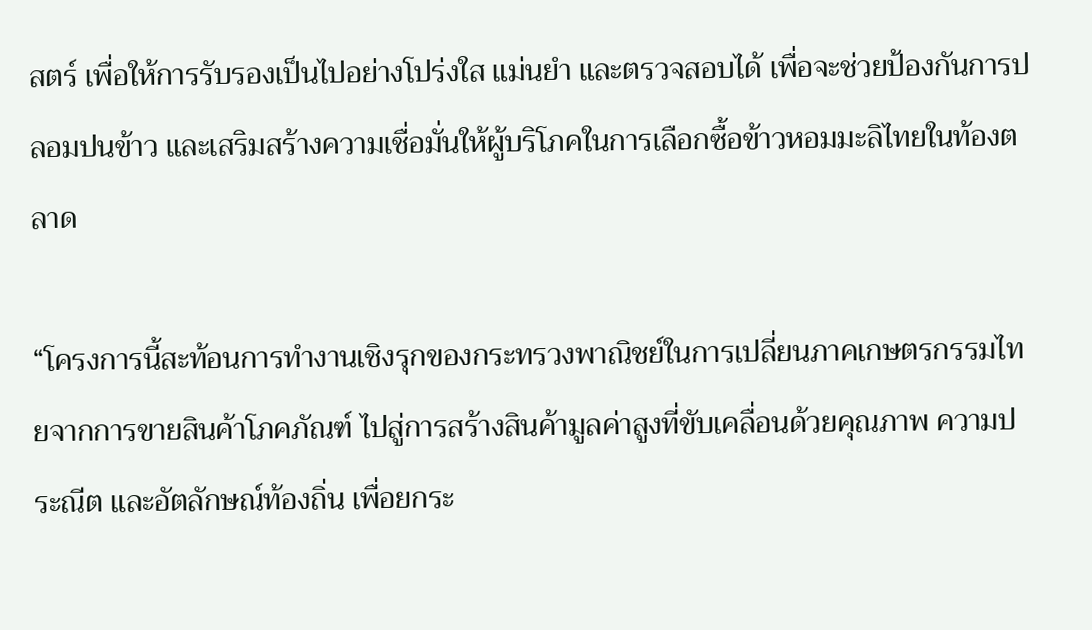สตร์ เพื่อให้การรับรองเป็นไปอย่างโปร่งใส แม่นยำ และตรวจสอบได้ เพื่อจะช่วยป้องกันการปลอมปนข้าว และเสริมสร้างความเชื่อมั่นให้ผู้บริโภคในการเลือกซื้อข้าวหอมมะลิไทยในท้องตลาด

“โครงการนี้สะท้อนการทำงานเชิงรุกของกระทรวงพาณิชย์ในการเปลี่ยนภาคเกษตรกรรมไทยจากการขายสินค้าโภคภัณฑ์ ไปสู่การสร้างสินค้ามูลค่าสูงที่ขับเคลื่อนด้วยคุณภาพ ความประณีต และอัตลักษณ์ท้องถิ่น เพื่อยกระ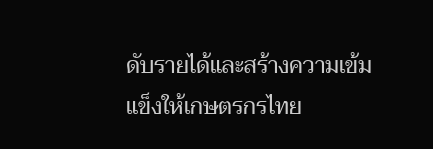ดับรายได้และสร้างความเข้มแข็งให้เกษตรกรไทย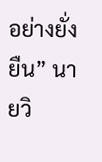อย่างยั่งยืน” นายวิ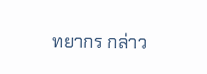ทยากร กล่าว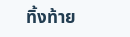ทิ้งท้าย